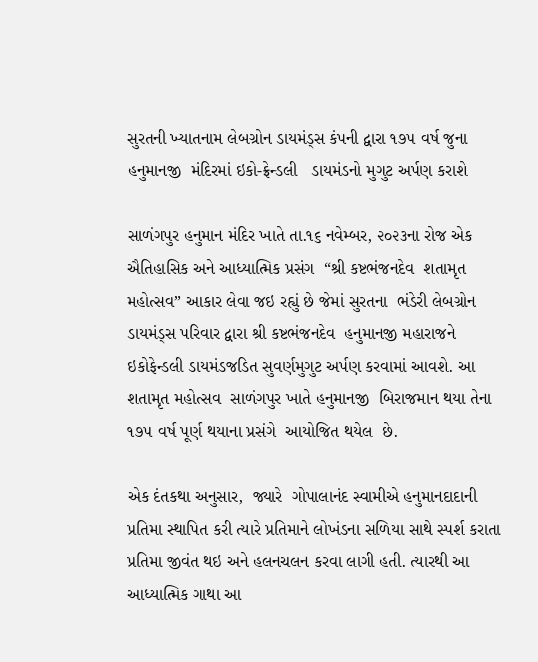સુરતની ખ્યાતનામ લેબગ્રોન ડાયમંડ્સ કંપની દ્વારા ૧૭૫ વર્ષ જુના હનુમાનજી  મંદિરમાં ઇકો-ફ્રેન્ડલી   ડાયમંડનો મુગુટ અર્પણ કરાશે

સાળંગપુર હનુમાન મંદિર ખાતે તા.૧૬ નવેમ્બર, ૨૦૨૩ના રોજ એક ઐતિહાસિક અને આધ્યાત્મિક પ્રસંગ  “શ્રી કષ્ટભંજનદેવ  શતામૃત મહોત્સવ” આકાર લેવા જઇ રહ્યું છે જેમાં સુરતના  ભંડેરી લેબગ્રોન ડાયમંડ્સ પરિવાર દ્વારા શ્રી કષ્ટભંજનદેવ  હનુમાનજી મહારાજને ઇકોફેન્ડલી ડાયમંડજડિત સુવર્ણમુગુટ અર્પણ કરવામાં આવશે. આ શતામૃત મહોત્સવ  સાળંગપુર ખાતે હનુમાનજી  બિરાજમાન થયા તેના ૧૭૫ વર્ષ પૂર્ણ થયાના પ્રસંગે  આયોજિત થયેલ  છે.

એક દંતકથા અનુસાર,  જ્યારે  ગોપાલાનંદ સ્વામીએ હનુમાનદાદાની પ્રતિમા સ્થાપિત કરી ત્યારે પ્રતિમાને લોખંડના સળિયા સાથે સ્પર્શ કરાતા પ્રતિમા જીવંત થઇ અને હલનચલન કરવા લાગી હતી. ત્યારથી આ આધ્યાત્મિક ગાથા આ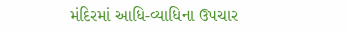મંદિરમાં આધિ-વ્યાધિના ઉપચાર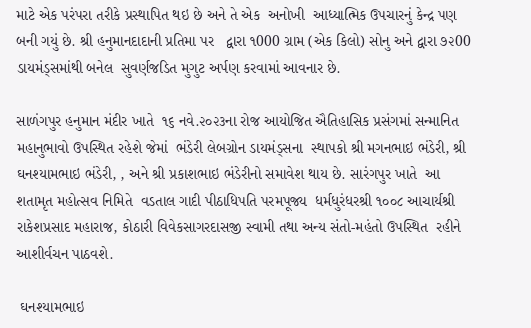માટે એક પરંપરા તરીકે પ્રસ્થાપિત થઇ છે અને તે એક  અનોખી  આધ્યાત્મિક ઉપચારનું કેન્દ્ર પણ બની ગયું છે. શ્રી હનુમાનદાદાની પ્રતિમા પર   દ્વારા ૧000 ગ્રામ (એક કિલો) સોનુ અને દ્વારા ૭૨00 ડાયમંડ્સમાંથી બનેલ  સુવર્ણજડિત મુગુટ અર્પણ કરવામાં આવનાર છે.

સાળંગપુર હનુમાન મંદીર ખાતે  ૧૬ નવે.૨૦૨૩ના રોજ આયોજિત ઐતિહાસિક પ્રસંગમાં સન્માનિત મહાનુભાવો ઉપસ્થિત રહેશે જેમાં  ભંડેરી લેબગ્રોન ડાયમંડ્સના  સ્થાપકો શ્રી મગનભાઇ ભંડેરી, શ્રી ઘનશ્યામભાઇ ભંડેરી, , અને શ્રી પ્રકાશભાઇ ભંડેરીનો સમાવેશ થાય છે. સારંગપુર ખાતે  આ શતામૃત મહોત્સવ નિમિતે  વડતાલ ગાદી પીઠાધિપતિ પરમપૂજ્ય  ધર્મધુરંધરશ્રી ૧૦૦૮ આચાર્યશ્રી રાકેશપ્રસાદ મહારાજ, કોઠારી વિવેકસાગરદાસજી સ્વામી તથા અન્ય સંતો-મહંતો ઉપસ્થિત  રહીને આશીર્વચન પાઠવશે.

 ઘનશ્યામભાઇ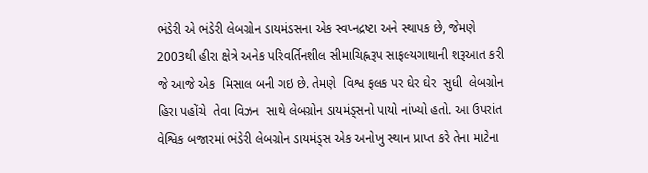ભંડેરી એ ભંડેરી લેબગ્રોન ડાયમંડસના એક સ્વપ્નદ્રષ્ટા અને સ્થાપક છે, જેમણે 2003થી હીરા ક્ષેત્રે અનેક પરિવર્તિનશીલ સીમાચિહ્નરૂપ સાફલ્યગાથાની શરૂઆત કરી જે આજે એક  મિસાલ બની ગઇ છે. તેમણે  વિશ્વ ફલક પર ઘેર ઘેર  સુધી  લેબગ્રોન હિરા પહોંચે  તેવા વિઝન  સાથે લેબગ્રોન ડાયમંડ્સનો પાયો નાંખ્યો હતો. આ ઉપરાંત વેશ્વિક બજારમાં ભંડેરી લેબગ્રોન ડાયમંડ્સ એક અનોખુ સ્થાન પ્રાપ્ત કરે તેના માટેના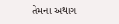તેમના અથાગ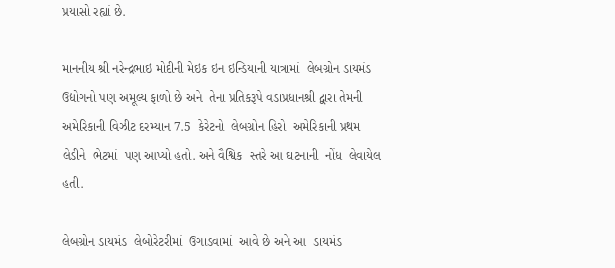પ્રયાસો રહ્યાં છે.

માનનીય શ્રી નરેન્દ્રભાઇ મોદીની મેઇક ઇન ઇન્ડિયાની યાત્રામાં  લેબગ્રોન ડાયમંડ  ઉદ્યોગનો પણ અમૂલ્ય ફાળો છે અને  તેના પ્રતિકરૂપે વડાપ્રધાનશ્રી દ્વારા તેમની અમેરિકાની વિઝીટ દરમ્યાન 7.5  કેરેટનો  લેબગ્રોન હિરો  અમેરિકાની પ્રથમ લેડીને  ભેટમાં  પણ આપ્યો હતો. અને વૈશ્વિક  સ્તરે આ ઘટનાની  નોંધ  લેવાયેલ હતી.

લેબગ્રોન ડાયમંડ  લેબોરેટરીમાં  ઉગાડવામાં  આવે છે અને આ  ડાયમંડ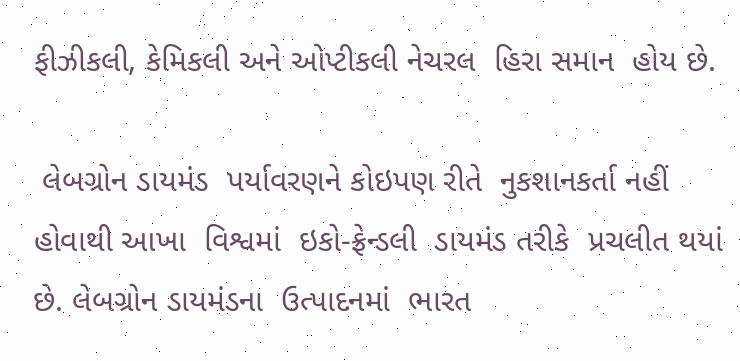ફીઝીકલી, કેમિકલી અને ઓપ્ટીકલી નેચરલ  હિરા સમાન  હોય છે.

 લેબગ્રોન ડાયમંડ  પર્યાવરણને કોઇપણ રીતે  નુકશાનકર્તા નહીં હોવાથી આખા  વિશ્વમાં  ઇકો-ફ્રેન્ડલી  ડાયમંડ તરીકે  પ્રચલીત થયાં છે. લેબગ્રોન ડાયમંડના  ઉત્પાદનમાં  ભારત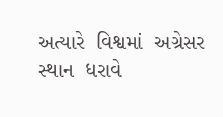અત્યારે  વિશ્વમાં  અગ્રેસર સ્થાન  ધરાવે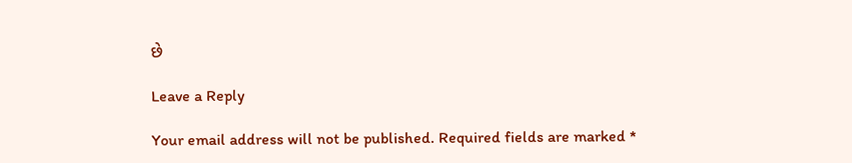છે

Leave a Reply

Your email address will not be published. Required fields are marked *